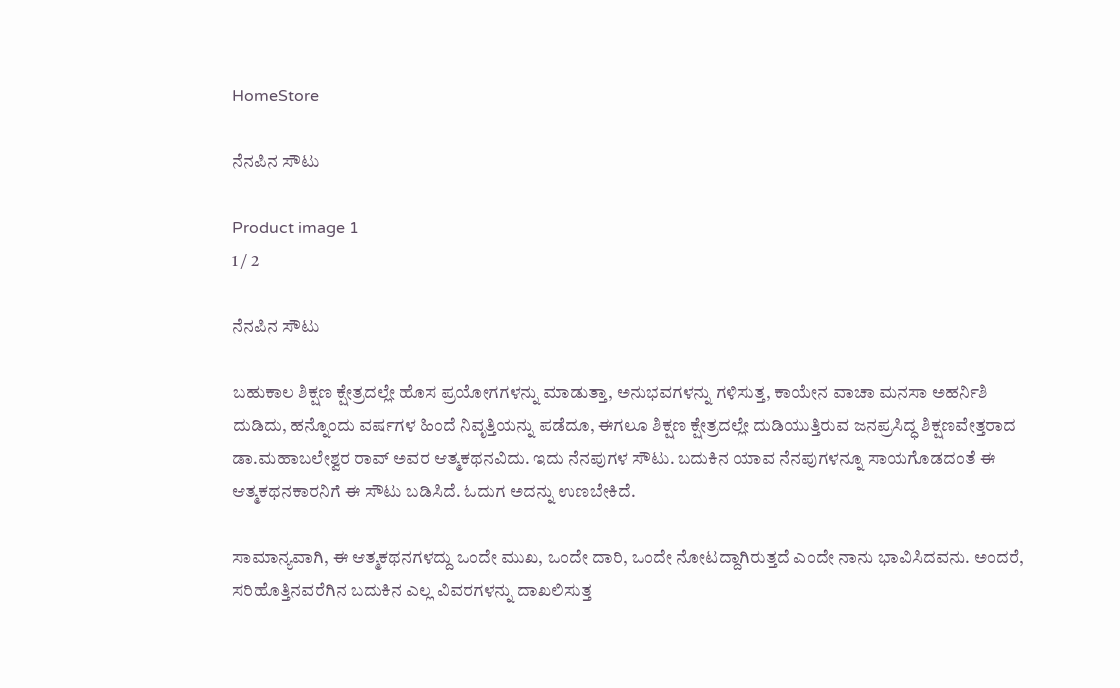HomeStore

ನೆನಪಿನ ಸೌಟು

Product image 1
1 / 2

ನೆನಪಿನ ಸೌಟು

ಬಹುಕಾಲ ಶಿಕ್ಷಣ ಕ್ಷೇತ್ರದಲ್ಲೇ ಹೊಸ ಪ್ರಯೋಗಗಳನ್ನು ಮಾಡುತ್ತಾ, ಅನುಭವಗಳನ್ನು ಗಳಿಸುತ್ತ, ಕಾಯೇನ ವಾಚಾ ಮನಸಾ ಅಹರ್ನಿಶಿ ದುಡಿದು, ಹನ್ನೊಂದು ವರ್ಷಗಳ ಹಿಂದೆ ನಿವೃತ್ತಿಯನ್ನು ಪಡೆದೂ, ಈಗಲೂ ಶಿಕ್ಷಣ ಕ್ಷೇತ್ರದಲ್ಲೇ ದುಡಿಯುತ್ತಿರುವ ಜನಪ್ರಸಿದ್ಧ ಶಿಕ್ಷಣವೇತ್ತರಾದ ಡಾ.ಮಹಾಬಲೇಶ್ವರ ರಾವ್ ಅವರ ಆತ್ಮಕಥನವಿದು. ಇದು ನೆನಪುಗಳ ಸೌಟು. ಬದುಕಿನ ಯಾವ ನೆನಪುಗಳನ್ನೂ ಸಾಯಗೊಡದಂತೆ ಈ ಆತ್ಮಕಥನಕಾರನಿಗೆ ಈ ಸೌಟು ಬಡಿಸಿದೆ. ಓದುಗ ಅದನ್ನು ಉಣಬೇಕಿದೆ.

ಸಾಮಾನ್ಯವಾಗಿ, ಈ ಆತ್ಮಕಥನಗಳದ್ದು ಒಂದೇ ಮುಖ, ಒಂದೇ ದಾರಿ, ಒಂದೇ ನೋಟದ್ದಾಗಿರುತ್ತದೆ ಎಂದೇ ನಾನು ಭಾವಿಸಿದವನು. ಅಂದರೆ, ಸರಿಹೊತ್ತಿನವರೆಗಿನ ಬದುಕಿನ ಎಲ್ಲ ವಿವರಗಳನ್ನು ದಾಖಲಿಸುತ್ತ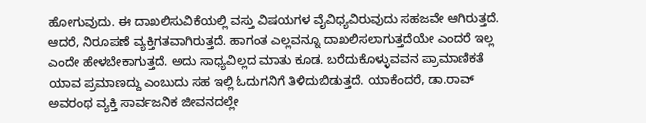ಹೋಗುವುದು. ಈ ದಾಖಲಿಸುವಿಕೆಯಲ್ಲಿ ವಸ್ತು ವಿಷಯಗಳ ವೈವಿಧ್ಯವಿರುವುದು ಸಹಜವೇ ಆಗಿರುತ್ತದೆ. ಆದರೆ, ನಿರೂಪಣೆ ವ್ಯಕ್ತಿಗತವಾಗಿರುತ್ತದೆ. ಹಾಗಂತ ಎಲ್ಲವನ್ನೂ ದಾಖಲಿಸಲಾಗುತ್ತದೆಯೇ ಎಂದರೆ ಇಲ್ಲ ಎಂದೇ ಹೇಳಬೇಕಾಗುತ್ತದೆ. ಅದು ಸಾಧ್ಯವಿಲ್ಲದ ಮಾತು ಕೂಡ. ಬರೆದುಕೊಳ್ಳುವವನ ಪ್ರಾಮಾಣಿಕತೆ ಯಾವ ಪ್ರಮಾಣದ್ದು ಎಂಬುದು ಸಹ ಇಲ್ಲಿ ಓದುಗನಿಗೆ ತಿಳಿದುಬಿಡುತ್ತದೆ. ಯಾಕೆಂದರೆ, ಡಾ.ರಾವ್ ಅವರಂಥ ವ್ಯಕ್ತಿ ಸಾರ್ವಜನಿಕ ಜೀವನದಲ್ಲೇ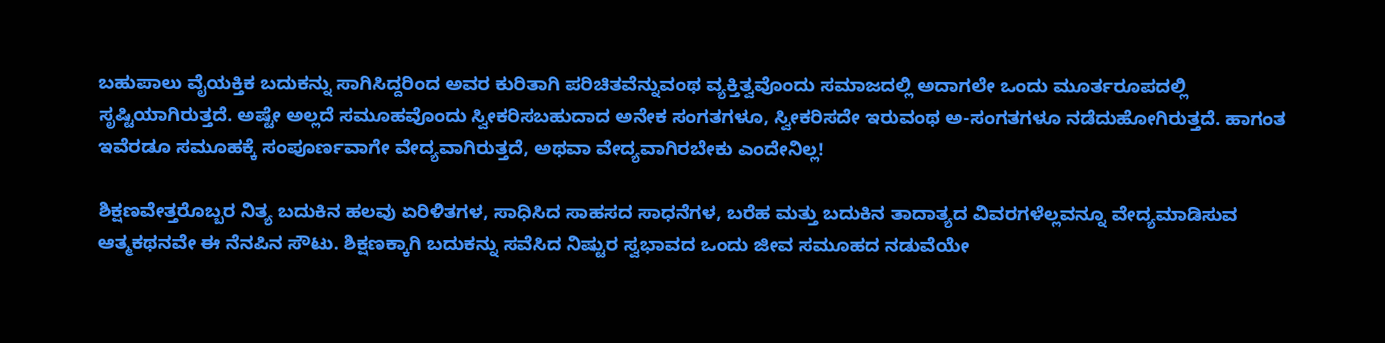ಬಹುಪಾಲು ವೈಯಕ್ತಿಕ ಬದುಕನ್ನು ಸಾಗಿಸಿದ್ದರಿಂದ ಅವರ ಕುರಿತಾಗಿ ಪರಿಚಿತವೆನ್ನುವಂಥ ವ್ಯಕ್ತಿತ್ವವೊಂದು ಸಮಾಜದಲ್ಲಿ ಅದಾಗಲೇ ಒಂದು ಮೂರ್ತರೂಪದಲ್ಲಿ ಸೃಷ್ಟಿಯಾಗಿರುತ್ತದೆ. ಅಷ್ಟೇ ಅಲ್ಲದೆ ಸಮೂಹವೊಂದು ಸ್ವೀಕರಿಸಬಹುದಾದ ಅನೇಕ ಸಂಗತಗಳೂ, ಸ್ವೀಕರಿಸದೇ ಇರುವಂಥ ಅ-ಸಂಗತಗಳೂ ನಡೆದುಹೋಗಿರುತ್ತದೆ. ಹಾಗಂತ ಇವೆರಡೂ ಸಮೂಹಕ್ಕೆ ಸಂಪೂರ್ಣವಾಗೇ ವೇದ್ಯವಾಗಿರುತ್ತದೆ, ಅಥವಾ ವೇದ್ಯವಾಗಿರಬೇಕು ಎಂದೇನಿಲ್ಲ!

ಶಿಕ್ಷಣವೇತ್ತರೊಬ್ಬರ ನಿತ್ಯ ಬದುಕಿನ ಹಲವು ಏರಿಳಿತಗಳ, ಸಾಧಿಸಿದ ಸಾಹಸದ ಸಾಧನೆಗಳ, ಬರೆಹ ಮತ್ತು ಬದುಕಿನ ತಾದಾತ್ಯದ ವಿವರಗಳೆಲ್ಲವನ್ನೂ ವೇದ್ಯಮಾಡಿಸುವ ಆತ್ಮಕಥನವೇ ಈ ನೆನಪಿನ ಸೌಟು. ಶಿಕ್ಷಣಕ್ಕಾಗಿ ಬದುಕನ್ನು ಸವೆಸಿದ ನಿಷ್ಟುರ ಸ್ವಭಾವದ ಒಂದು ಜೀವ ಸಮೂಹದ ನಡುವೆಯೇ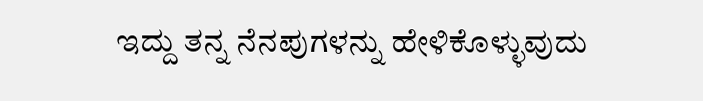ಇದ್ದು ತನ್ನ ನೆನಪುಗಳನ್ನು ಹೇಳಿಕೊಳ್ಳುವುದು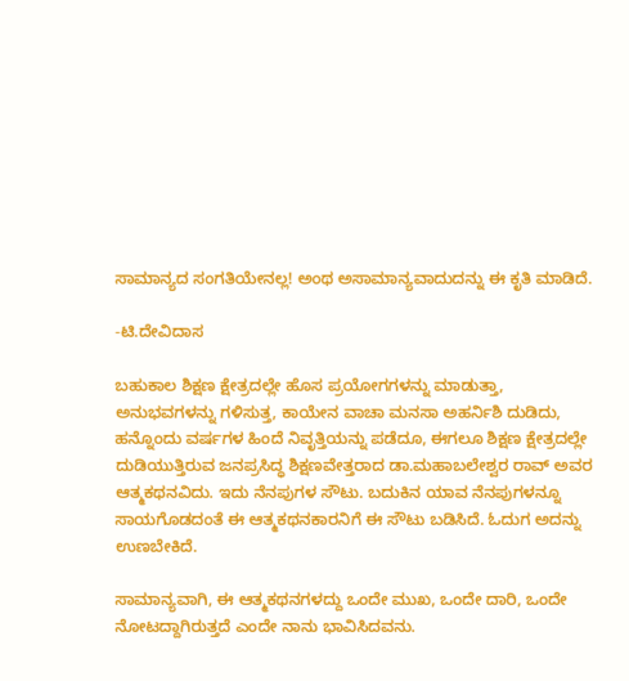ಸಾಮಾನ್ಯದ ಸಂಗತಿಯೇನಲ್ಲ! ಅಂಥ ಅಸಾಮಾನ್ಯವಾದುದನ್ನು ಈ ಕೃತಿ ಮಾಡಿದೆ.

-ಟಿ.ದೇವಿದಾಸ

ಬಹುಕಾಲ ಶಿಕ್ಷಣ ಕ್ಷೇತ್ರದಲ್ಲೇ ಹೊಸ ಪ್ರಯೋಗಗಳನ್ನು ಮಾಡುತ್ತಾ, ಅನುಭವಗಳನ್ನು ಗಳಿಸುತ್ತ, ಕಾಯೇನ ವಾಚಾ ಮನಸಾ ಅಹರ್ನಿಶಿ ದುಡಿದು, ಹನ್ನೊಂದು ವರ್ಷಗಳ ಹಿಂದೆ ನಿವೃತ್ತಿಯನ್ನು ಪಡೆದೂ, ಈಗಲೂ ಶಿಕ್ಷಣ ಕ್ಷೇತ್ರದಲ್ಲೇ ದುಡಿಯುತ್ತಿರುವ ಜನಪ್ರಸಿದ್ಧ ಶಿಕ್ಷಣವೇತ್ತರಾದ ಡಾ.ಮಹಾಬಲೇಶ್ವರ ರಾವ್ ಅವರ ಆತ್ಮಕಥನವಿದು. ಇದು ನೆನಪುಗಳ ಸೌಟು. ಬದುಕಿನ ಯಾವ ನೆನಪುಗಳನ್ನೂ ಸಾಯಗೊಡದಂತೆ ಈ ಆತ್ಮಕಥನಕಾರನಿಗೆ ಈ ಸೌಟು ಬಡಿಸಿದೆ. ಓದುಗ ಅದನ್ನು ಉಣಬೇಕಿದೆ.

ಸಾಮಾನ್ಯವಾಗಿ, ಈ ಆತ್ಮಕಥನಗಳದ್ದು ಒಂದೇ ಮುಖ, ಒಂದೇ ದಾರಿ, ಒಂದೇ ನೋಟದ್ದಾಗಿರುತ್ತದೆ ಎಂದೇ ನಾನು ಭಾವಿಸಿದವನು.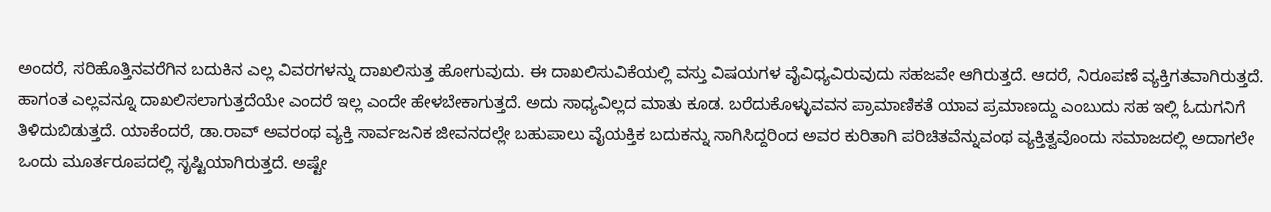ಅಂದರೆ, ಸರಿಹೊತ್ತಿನವರೆಗಿನ ಬದುಕಿನ ಎಲ್ಲ ವಿವರಗಳನ್ನು ದಾಖಲಿಸುತ್ತ ಹೋಗುವುದು. ಈ ದಾಖಲಿಸುವಿಕೆಯಲ್ಲಿ ವಸ್ತು ವಿಷಯಗಳ ವೈವಿಧ್ಯವಿರುವುದು ಸಹಜವೇ ಆಗಿರುತ್ತದೆ. ಆದರೆ, ನಿರೂಪಣೆ ವ್ಯಕ್ತಿಗತವಾಗಿರುತ್ತದೆ. ಹಾಗಂತ ಎಲ್ಲವನ್ನೂ ದಾಖಲಿಸಲಾಗುತ್ತದೆಯೇ ಎಂದರೆ ಇಲ್ಲ ಎಂದೇ ಹೇಳಬೇಕಾಗುತ್ತದೆ. ಅದು ಸಾಧ್ಯವಿಲ್ಲದ ಮಾತು ಕೂಡ. ಬರೆದುಕೊಳ್ಳುವವನ ಪ್ರಾಮಾಣಿಕತೆ ಯಾವ ಪ್ರಮಾಣದ್ದು ಎಂಬುದು ಸಹ ಇಲ್ಲಿ ಓದುಗನಿಗೆ ತಿಳಿದುಬಿಡುತ್ತದೆ. ಯಾಕೆಂದರೆ, ಡಾ.ರಾವ್ ಅವರಂಥ ವ್ಯಕ್ತಿ ಸಾರ್ವಜನಿಕ ಜೀವನದಲ್ಲೇ ಬಹುಪಾಲು ವೈಯಕ್ತಿಕ ಬದುಕನ್ನು ಸಾಗಿಸಿದ್ದರಿಂದ ಅವರ ಕುರಿತಾಗಿ ಪರಿಚಿತವೆನ್ನುವಂಥ ವ್ಯಕ್ತಿತ್ವವೊಂದು ಸಮಾಜದಲ್ಲಿ ಅದಾಗಲೇ ಒಂದು ಮೂರ್ತರೂಪದಲ್ಲಿ ಸೃಷ್ಟಿಯಾಗಿರುತ್ತದೆ. ಅಷ್ಟೇ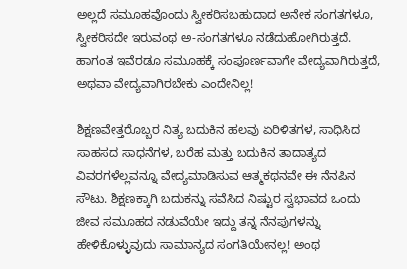ಅಲ್ಲದೆ ಸಮೂಹವೊಂದು ಸ್ವೀಕರಿಸಬಹುದಾದ ಅನೇಕ ಸಂಗತಗಳೂ, ಸ್ವೀಕರಿಸದೇ ಇರುವಂಥ ಅ-ಸಂಗತಗಳೂ ನಡೆದುಹೋಗಿರುತ್ತದೆ. ಹಾಗಂತ ಇವೆರಡೂ ಸಮೂಹಕ್ಕೆ ಸಂಪೂರ್ಣವಾಗೇ ವೇದ್ಯವಾಗಿರುತ್ತದೆ, ಅಥವಾ ವೇದ್ಯವಾಗಿರಬೇಕು ಎಂದೇನಿಲ್ಲ!

ಶಿಕ್ಷಣವೇತ್ತರೊಬ್ಬರ ನಿತ್ಯ ಬದುಕಿನ ಹಲವು ಏರಿಳಿತಗಳ, ಸಾಧಿಸಿದ ಸಾಹಸದ ಸಾಧನೆಗಳ, ಬರೆಹ ಮತ್ತು ಬದುಕಿನ ತಾದಾತ್ಯದ ವಿವರಗಳೆಲ್ಲವನ್ನೂ ವೇದ್ಯಮಾಡಿಸುವ ಆತ್ಮಕಥನವೇ ಈ ನೆನಪಿನ ಸೌಟು. ಶಿಕ್ಷಣಕ್ಕಾಗಿ ಬದುಕನ್ನು ಸವೆಸಿದ ನಿಷ್ಟುರ ಸ್ವಭಾವದ ಒಂದು ಜೀವ ಸಮೂಹದ ನಡುವೆಯೇ ಇದ್ದು ತನ್ನ ನೆನಪುಗಳನ್ನು ಹೇಳಿಕೊಳ್ಳುವುದು ಸಾಮಾನ್ಯದ ಸಂಗತಿಯೇನಲ್ಲ! ಅಂಥ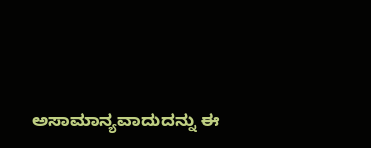ಅಸಾಮಾನ್ಯವಾದುದನ್ನು ಈ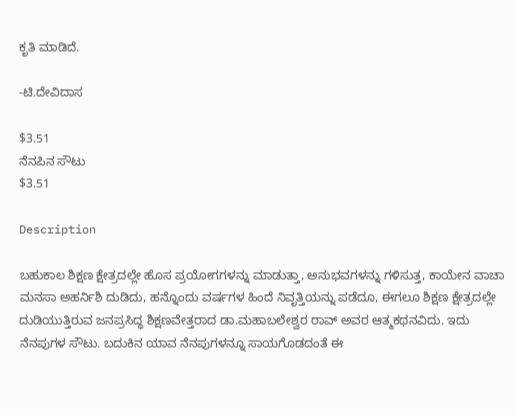ಕೃತಿ ಮಾಡಿದೆ.

-ಟಿ.ದೇವಿದಾಸ

$3.51
ನೆನಪಿನ ಸೌಟು
$3.51

Description

ಬಹುಕಾಲ ಶಿಕ್ಷಣ ಕ್ಷೇತ್ರದಲ್ಲೇ ಹೊಸ ಪ್ರಯೋಗಗಳನ್ನು ಮಾಡುತ್ತಾ, ಅನುಭವಗಳನ್ನು ಗಳಿಸುತ್ತ, ಕಾಯೇನ ವಾಚಾ ಮನಸಾ ಅಹರ್ನಿಶಿ ದುಡಿದು, ಹನ್ನೊಂದು ವರ್ಷಗಳ ಹಿಂದೆ ನಿವೃತ್ತಿಯನ್ನು ಪಡೆದೂ, ಈಗಲೂ ಶಿಕ್ಷಣ ಕ್ಷೇತ್ರದಲ್ಲೇ ದುಡಿಯುತ್ತಿರುವ ಜನಪ್ರಸಿದ್ಧ ಶಿಕ್ಷಣವೇತ್ತರಾದ ಡಾ.ಮಹಾಬಲೇಶ್ವರ ರಾವ್ ಅವರ ಆತ್ಮಕಥನವಿದು. ಇದು ನೆನಪುಗಳ ಸೌಟು. ಬದುಕಿನ ಯಾವ ನೆನಪುಗಳನ್ನೂ ಸಾಯಗೊಡದಂತೆ ಈ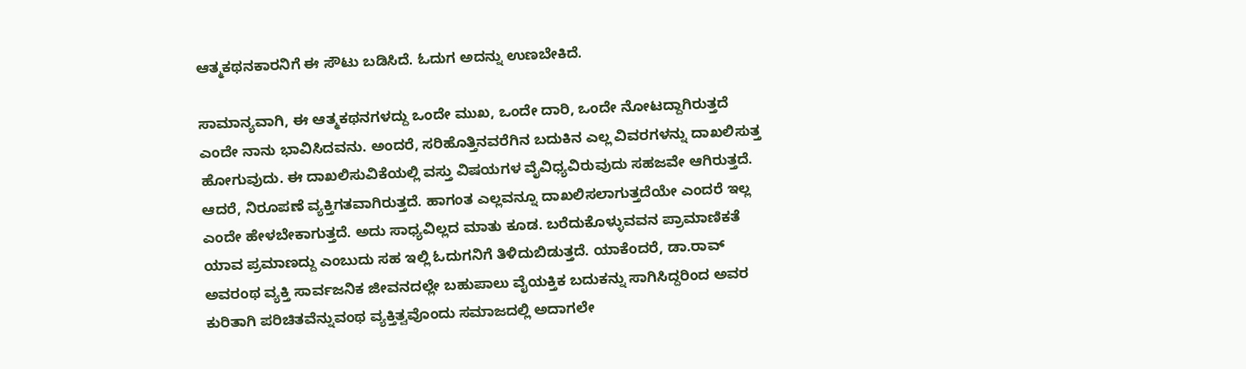ಆತ್ಮಕಥನಕಾರನಿಗೆ ಈ ಸೌಟು ಬಡಿಸಿದೆ. ಓದುಗ ಅದನ್ನು ಉಣಬೇಕಿದೆ.

ಸಾಮಾನ್ಯವಾಗಿ, ಈ ಆತ್ಮಕಥನಗಳದ್ದು ಒಂದೇ ಮುಖ, ಒಂದೇ ದಾರಿ, ಒಂದೇ ನೋಟದ್ದಾಗಿರುತ್ತದೆ ಎಂದೇ ನಾನು ಭಾವಿಸಿದವನು. ಅಂದರೆ, ಸರಿಹೊತ್ತಿನವರೆಗಿನ ಬದುಕಿನ ಎಲ್ಲ ವಿವರಗಳನ್ನು ದಾಖಲಿಸುತ್ತ ಹೋಗುವುದು. ಈ ದಾಖಲಿಸುವಿಕೆಯಲ್ಲಿ ವಸ್ತು ವಿಷಯಗಳ ವೈವಿಧ್ಯವಿರುವುದು ಸಹಜವೇ ಆಗಿರುತ್ತದೆ. ಆದರೆ, ನಿರೂಪಣೆ ವ್ಯಕ್ತಿಗತವಾಗಿರುತ್ತದೆ. ಹಾಗಂತ ಎಲ್ಲವನ್ನೂ ದಾಖಲಿಸಲಾಗುತ್ತದೆಯೇ ಎಂದರೆ ಇಲ್ಲ ಎಂದೇ ಹೇಳಬೇಕಾಗುತ್ತದೆ. ಅದು ಸಾಧ್ಯವಿಲ್ಲದ ಮಾತು ಕೂಡ. ಬರೆದುಕೊಳ್ಳುವವನ ಪ್ರಾಮಾಣಿಕತೆ ಯಾವ ಪ್ರಮಾಣದ್ದು ಎಂಬುದು ಸಹ ಇಲ್ಲಿ ಓದುಗನಿಗೆ ತಿಳಿದುಬಿಡುತ್ತದೆ. ಯಾಕೆಂದರೆ, ಡಾ.ರಾವ್ ಅವರಂಥ ವ್ಯಕ್ತಿ ಸಾರ್ವಜನಿಕ ಜೀವನದಲ್ಲೇ ಬಹುಪಾಲು ವೈಯಕ್ತಿಕ ಬದುಕನ್ನು ಸಾಗಿಸಿದ್ದರಿಂದ ಅವರ ಕುರಿತಾಗಿ ಪರಿಚಿತವೆನ್ನುವಂಥ ವ್ಯಕ್ತಿತ್ವವೊಂದು ಸಮಾಜದಲ್ಲಿ ಅದಾಗಲೇ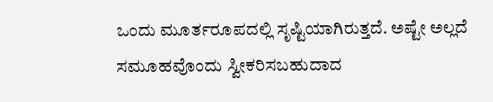ಒಂದು ಮೂರ್ತರೂಪದಲ್ಲಿ ಸೃಷ್ಟಿಯಾಗಿರುತ್ತದೆ. ಅಷ್ಟೇ ಅಲ್ಲದೆ ಸಮೂಹವೊಂದು ಸ್ವೀಕರಿಸಬಹುದಾದ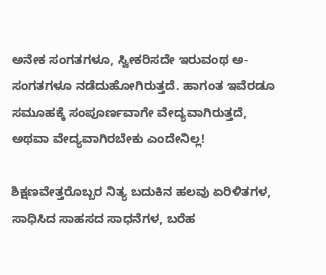ಅನೇಕ ಸಂಗತಗಳೂ, ಸ್ವೀಕರಿಸದೇ ಇರುವಂಥ ಅ-ಸಂಗತಗಳೂ ನಡೆದುಹೋಗಿರುತ್ತದೆ. ಹಾಗಂತ ಇವೆರಡೂ ಸಮೂಹಕ್ಕೆ ಸಂಪೂರ್ಣವಾಗೇ ವೇದ್ಯವಾಗಿರುತ್ತದೆ, ಅಥವಾ ವೇದ್ಯವಾಗಿರಬೇಕು ಎಂದೇನಿಲ್ಲ!

ಶಿಕ್ಷಣವೇತ್ತರೊಬ್ಬರ ನಿತ್ಯ ಬದುಕಿನ ಹಲವು ಏರಿಳಿತಗಳ, ಸಾಧಿಸಿದ ಸಾಹಸದ ಸಾಧನೆಗಳ, ಬರೆಹ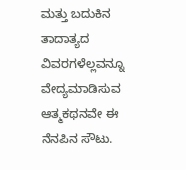ಮತ್ತು ಬದುಕಿನ ತಾದಾತ್ಯದ ವಿವರಗಳೆಲ್ಲವನ್ನೂ ವೇದ್ಯಮಾಡಿಸುವ ಆತ್ಮಕಥನವೇ ಈ ನೆನಪಿನ ಸೌಟು.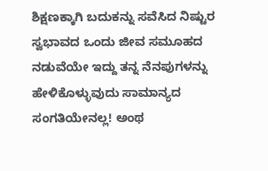ಶಿಕ್ಷಣಕ್ಕಾಗಿ ಬದುಕನ್ನು ಸವೆಸಿದ ನಿಷ್ಟುರ ಸ್ವಭಾವದ ಒಂದು ಜೀವ ಸಮೂಹದ ನಡುವೆಯೇ ಇದ್ದು ತನ್ನ ನೆನಪುಗಳನ್ನು ಹೇಳಿಕೊಳ್ಳುವುದು ಸಾಮಾನ್ಯದ ಸಂಗತಿಯೇನಲ್ಲ! ಅಂಥ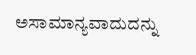ಅಸಾಮಾನ್ಯವಾದುದನ್ನು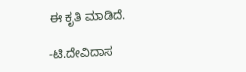ಈ ಕೃತಿ ಮಾಡಿದೆ.

-ಟಿ.ದೇವಿದಾಸ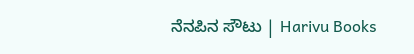ನೆನಪಿನ ಸೌಟು | Harivu Books